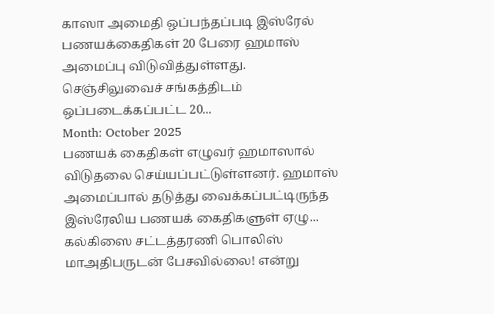காஸா அமைதி ஒப்பந்தப்படி இஸ்ரேல் பணயக்கைதிகள் 20 பேரை ஹமாஸ் அமைப்பு விடுவித்துள்ளது. செஞ்சிலுவைச் சங்கத்திடம் ஒப்படைக்கப்பட்ட 20...
Month: October 2025
பணயக் கைதிகள் எழுவர் ஹமாஸால் விடுதலை செய்யப்பட்டுள்ளனர். ஹமாஸ் அமைப்பால் தடுத்து வைக்கப்பட்டிருந்த இஸ்ரேலிய பணயக் கைதிகளுள் ஏழு...
கல்கிஸை சட்டத்தரணி பொலிஸ் மாஅதிபருடன் பேசவில்லை! என்று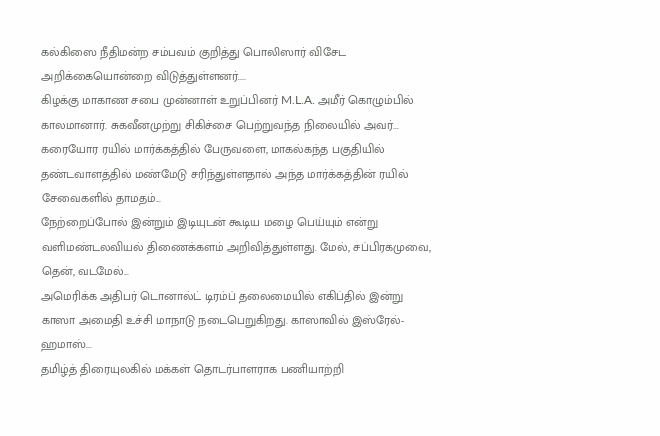கல்கிஸை நீதிமன்ற சம்பவம் குறித்து பொலிஸார் விசேட அறிக்கையொன்றை விடுத்துள்ளனர்....
கிழக்கு மாகாண சபை முன்னாள் உறுப்பினர் M.L.A. அமீர் கொழும்பில் காலமானார். சுகவீனமுற்று சிகிச்சை பெற்றுவந்த நிலையில் அவர்...
கரையோர ரயில் மார்க்கத்தில் பேருவளை, மாகல்கந்த பகுதியில் தண்டவாளத்தில் மண்மேடு சரிந்துள்ளதால் அந்த மார்க்கத்தின் ரயில் சேவைகளில் தாமதம்...
நேற்றைப்போல் இன்றும் இடியுடன் கூடிய மழை பெய்யும் என்று வளிமண்டலவியல் திணைக்களம் அறிவித்துள்ளது. மேல், சப்பிரகமுவை, தென், வடமேல்...
அமெரிக்க அதிபர் டொனால்ட் டிரம்ப் தலைமையில் எகிப்தில் இன்று காஸா அமைதி உச்சி மாநாடு நடைபெறுகிறது. காஸாவில் இஸ்ரேல்-ஹமாஸ்...
தமிழ்த் திரையுலகில் மக்கள் தொடர்பாளராக பணியாற்றி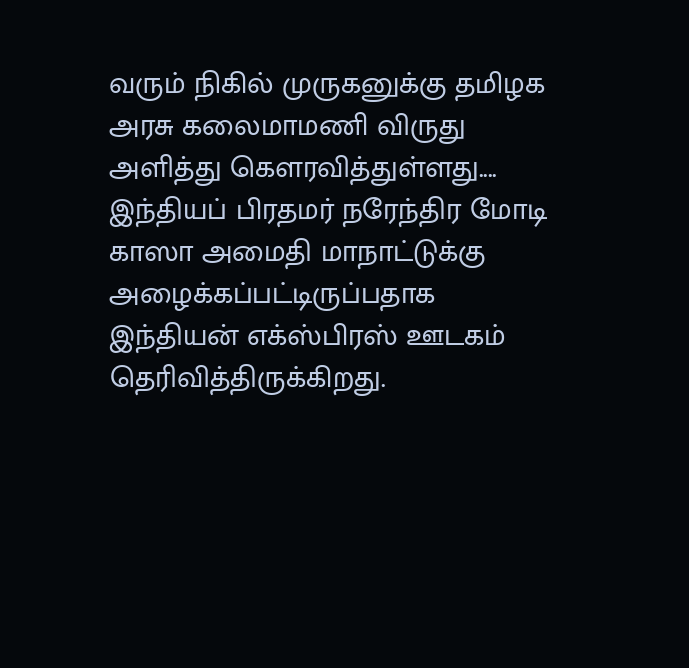வரும் நிகில் முருகனுக்கு தமிழக அரசு கலைமாமணி விருது அளித்து கௌரவித்துள்ளது....
இந்தியப் பிரதமர் நரேந்திர மோடி காஸா அமைதி மாநாட்டுக்கு அழைக்கப்பட்டிருப்பதாக இந்தியன் எக்ஸ்பிரஸ் ஊடகம் தெரிவித்திருக்கிறது.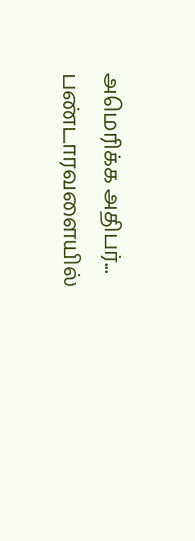அமெரிக்க அதிபர்...
பண்டாரவளையில்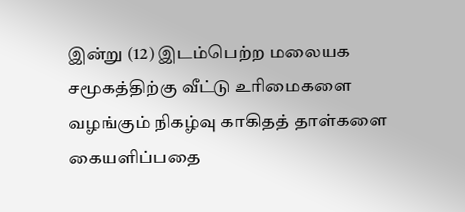இன்று (12) இடம்பெற்ற மலையக சமூகத்திற்கு வீட்டு உரிமைகளை வழங்கும் நிகழ்வு காகிதத் தாள்களை கையளிப்பதை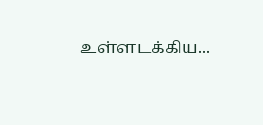உள்ளடக்கிய...